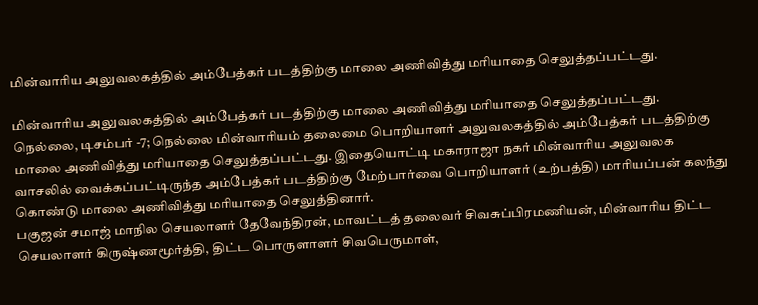மின்வாரிய அலுவலகத்தில் அம்பேத்கர் படத்திற்கு மாலை அணிவித்து மரியாதை செலுத்தப்பட்டது.

மின்வாரிய அலுவலகத்தில் அம்பேத்கர் படத்திற்கு மாலை அணிவித்து மரியாதை செலுத்தப்பட்டது.
நெல்லை, டிசம்பர் -7; நெல்லை மின்வாரியம் தலைமை பொறியாளர் அலுவலகத்தில் அம்பேத்கர் படத்திற்கு மாலை அணிவித்து மரியாதை செலுத்தப்பட்டது. இதையொட்டி மகாராஜா நகர் மின்வாரிய அலுவலக வாசலில் வைக்கப்பட்டிருந்த அம்பேத்கர் படத்திற்கு மேற்பார்வை பொறியாளர் (உற்பத்தி) மாரியப்பன் கலந்து கொண்டு மாலை அணிவித்து மரியாதை செலுத்தினார்.
பகுஜன் சமாஜ் மாநில செயலாளர் தேவேந்திரன், மாவட்டத் தலைவர் சிவசுப்பிரமணியன், மின்வாரிய திட்ட செயலாளர் கிருஷ்ணமூர்த்தி, திட்ட பொருளாளர் சிவபெருமாள்,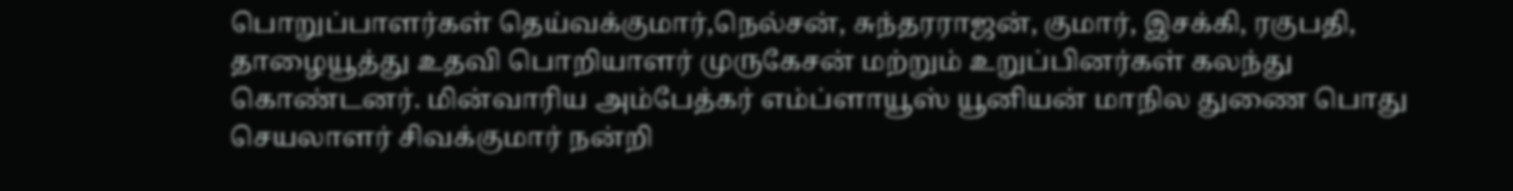பொறுப்பாளர்கள் தெய்வக்குமார்,நெல்சன், சுந்தரராஜன், குமார், இசக்கி, ரகுபதி, தாழையூத்து உதவி பொறியாளர் முருகேசன் மற்றும் உறுப்பினர்கள் கலந்து கொண்டனர். மின்வாரிய அம்பேத்கர் எம்ப்ளாயூஸ் யூனியன் மாநில துணை பொது செயலாளர் சிவக்குமார் நன்றி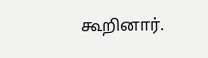கூறினார்.